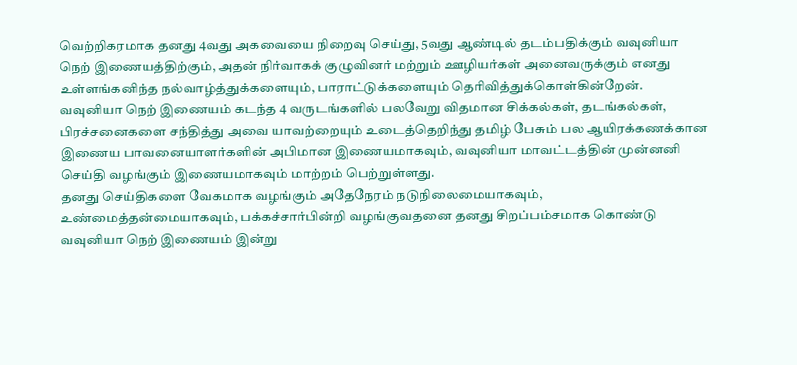வெற்றிகரமாக தனது 4வது அகவையை நிறைவு செய்து, 5வது ஆண்டில் தடம்பதிக்கும் வவுனியா நெற் இணையத்திற்கும், அதன் நிர்வாகக் குழுவினர் மற்றும் ஊழியர்கள் அனைவருக்கும் எனது உள்ளங்கனிந்த நல்வாழ்த்துக்களையும், பாராட்டுக்களையும் தெரிவித்துக்கொள்கின்றேன்.
வவுனியா நெற் இணையம் கடந்த 4 வருடங்களில் பலவேறு விதமான சிக்கல்கள், தடங்கல்கள், பிரச்சனைகளை சந்தித்து அவை யாவற்றையும் உடைத்தெறிந்து தமிழ் பேசும் பல ஆயிரக்கணக்கான இணைய பாவனையாளர்களின் அபிமான இணையமாகவும், வவுனியா மாவட்டத்தின் முன்னனி செய்தி வழங்கும் இணையமாகவும் மாற்றம் பெற்றுள்ளது.
தனது செய்திகளை வேகமாக வழங்கும் அதேநேரம் நடுநிலைமையாகவும், உண்மைத்தன்மையாகவும், பக்கச்சார்பின்றி வழங்குவதனை தனது சிறப்பம்சமாக கொண்டு வவுனியா நெற் இணையம் இன்று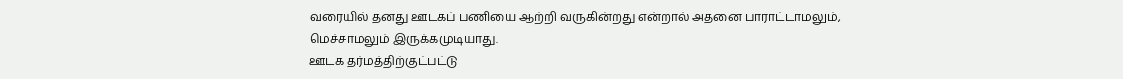வரையில் தனது ஊடகப் பணியை ஆற்றி வருகின்றது என்றால் அதனை பாராட்டாமலும், மெச்சாமலும் இருக்கமுடியாது.
ஊடக தர்மத்திற்குட்பட்டு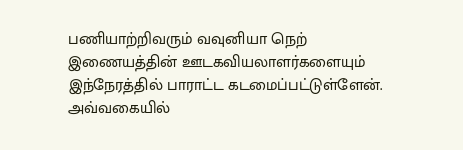பணியாற்றிவரும் வவுனியா நெற் இணையத்தின் ஊடகவியலாளர்களையும் இந்நேரத்தில் பாராட்ட கடமைப்பட்டுள்ளேன்.
அவ்வகையில்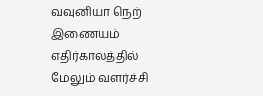வவுனியா நெற் இணையம் எதிர்காலத்தில் மேலும் வளர்ச்சி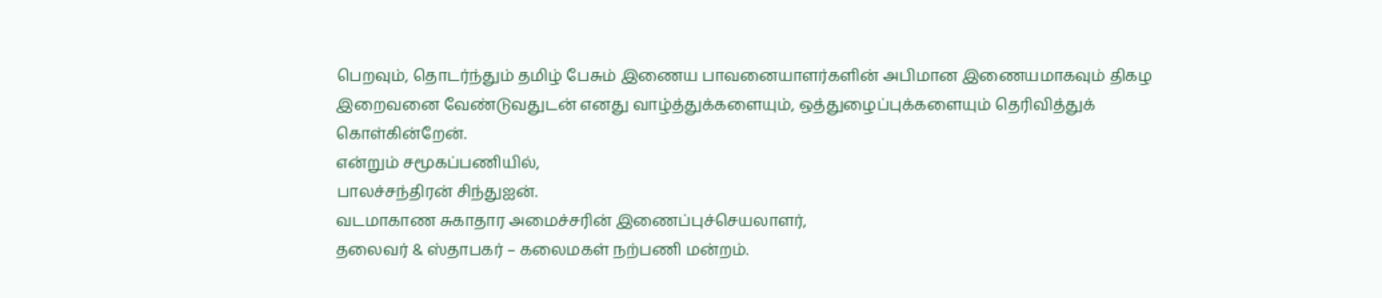பெறவும், தொடர்ந்தும் தமிழ் பேசும் இணைய பாவனையாளர்களின் அபிமான இணையமாகவும் திகழ இறைவனை வேண்டுவதுடன் எனது வாழ்த்துக்களையும், ஒத்துழைப்புக்களையும் தெரிவித்துக் கொள்கின்றேன்.
என்றும் சமூகப்பணியில்,
பாலச்சந்திரன் சிந்துஐன்.
வடமாகாண சுகாதார அமைச்சரின் இணைப்புச்செயலாளர்,
தலைவர் & ஸ்தாபகர் – கலைமகள் நற்பணி மன்றம்.